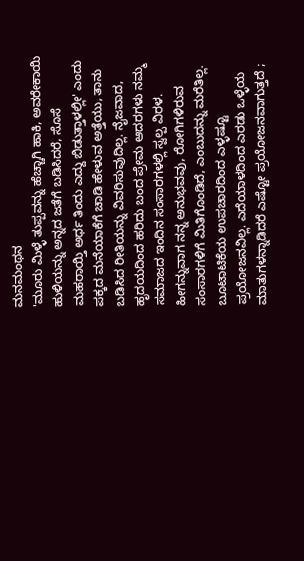ಮನಮಂಥನ
'ಮೂರು ಮಿಳ್ಳೆ ತುಪ್ಪವನ್ನು ಹೆಚ್ಚಾಗಿ ಹಾಕಿ, ಅವರೇಕಾಯಿ ಹುಳಿಯನ್ನು ಅನ್ನದ ಜತೆಗೆ ಬಡಿಸಿದರೆ, ಸೊಸೆ ಮಹರಾಯ್ತಿ ಅರ್ಧ ತಿಂದು ಎದ್ದು ಬಿಡುತ್ತಾಳಲ್ಲೀ' ಎಂದು ಪಕ್ಕದ ಮನೆಯಾಕೆಗೆ ಚಾಡಿ ಹೇಳುವ ಅತ್ತೆಯು, ತಾನು ಬಡಿಸಿದ ರೀತಿಯನ್ನು ವಿವರಿಸುವುದಿಲ್ಲ. ನೈಜವಾದ, ಹೃದಯದಿಂದ ಹರಿದು ಬಂದ ಪ್ರೇಮ ಆದರಗಳು ನಮ್ಮ ಸಮಾಜದ ಇಂದಿನ ಸಂಸಾರಗಳಲ್ಲಿ ಸ್ವಲ್ಪ ವಿರಳ. ಹೀಗನ್ನುವಾಗ ನನ್ನ ಅನುಭವವು, ರೋಗಿಗಳಿರುವ ಸಂಸಾರಗಳಿಗೆ ಮಿತಿಗೊಂಡಿದೆ, ಎಂಬುದನ್ನು ಮರೆತಿಲ್ಲ.
ಬೂಟಾಟಿಕೆಯ ಉಪಚಾರದಿಂದ ಎಳ್ಳಷ್ಟೂ ಪ್ರಯೋಜನವಿಲ್ಲ. ಎದೆಯಾಳದಿಂದ ಎರಡು ಒಳ್ಳೆಯ ಮಾತುಗಳನ್ನಾಡಿದರೆ ಎಷ್ಟೋ ಪ್ರಯೋಜನವಾಗುತ್ತದೆ ;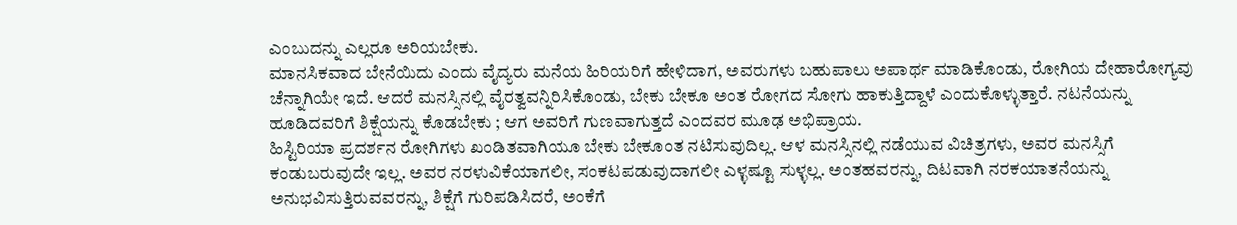ಎಂಬುದನ್ನು ಎಲ್ಲರೂ ಅರಿಯಬೇಕು.
ಮಾನಸಿಕವಾದ ಬೇನೆಯಿದು ಎಂದು ವೈದ್ಯರು ಮನೆಯ ಹಿರಿಯರಿಗೆ ಹೇಳಿದಾಗ, ಅವರುಗಳು ಬಹುಪಾಲು ಅಪಾರ್ಥ ಮಾಡಿಕೊಂಡು, ರೋಗಿಯ ದೇಹಾರೋಗ್ಯವು ಚೆನ್ನಾಗಿಯೇ ಇದೆ. ಆದರೆ ಮನಸ್ಸಿನಲ್ಲಿ ವೈರತ್ವವನ್ನಿರಿಸಿಕೊಂಡು, ಬೇಕು ಬೇಕೂ ಅಂತ ರೋಗದ ಸೋಗು ಹಾಕುತ್ತಿದ್ದಾಳೆ ಎಂದುಕೊಳ್ಳುತ್ತಾರೆ. ನಟನೆಯನ್ನು ಹೂಡಿದವರಿಗೆ ಶಿಕ್ಷೆಯನ್ನು ಕೊಡಬೇಕು ; ಆಗ ಅವರಿಗೆ ಗುಣವಾಗುತ್ತದೆ ಎಂದವರ ಮೂಢ ಅಭಿಪ್ರಾಯ.
ಹಿಸ್ಟಿರಿಯಾ ಪ್ರದರ್ಶನ ರೋಗಿಗಳು ಖಂಡಿತವಾಗಿಯೂ ಬೇಕು ಬೇಕೂಂತ ನಟಿಸುವುದಿಲ್ಲ. ಆಳ ಮನಸ್ಸಿನಲ್ಲಿ ನಡೆಯುವ ವಿಚಿತ್ರಗಳು, ಅವರ ಮನಸ್ಸಿಗೆ ಕಂಡುಬರುವುದೇ ಇಲ್ಲ. ಅವರ ನರಳುವಿಕೆಯಾಗಲೀ, ಸಂಕಟಪಡುವುದಾಗಲೀ ಎಳ್ಳಷ್ಟೂ ಸುಳ್ಳಲ್ಲ. ಅಂತಹವರನ್ನು, ದಿಟವಾಗಿ ನರಕಯಾತನೆಯನ್ನು ಅನುಭವಿಸುತ್ತಿರುವವರನ್ನು, ಶಿಕ್ಷೆಗೆ ಗುರಿಪಡಿಸಿದರೆ, ಅಂಕೆಗೆ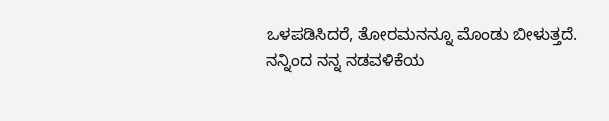ಒಳಪಡಿಸಿದರೆ, ತೋರಮನನ್ನೂ ಮೊಂಡು ಬೀಳುತ್ತದೆ. ನನ್ನಿಂದ ನನ್ನ ನಡವಳಿಕೆಯ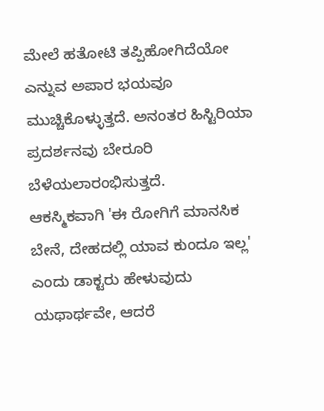ಮೇಲೆ ಹತೋಟಿ ತಪ್ಪಿಹೋಗಿದೆಯೋ ಎನ್ನುವ ಅಪಾರ ಭಯವೂ ಮುಚ್ಚಿಕೊಳ್ಳುತ್ತದೆ. ಅನಂತರ ಹಿಸ್ಟಿರಿಯಾ ಪ್ರದರ್ಶನವು ಬೇರೂರಿ ಬೆಳೆಯಲಾರಂಭಿಸುತ್ತದೆ.
ಆಕಸ್ಮಿಕವಾಗಿ 'ಈ ರೋಗಿಗೆ ಮಾನಸಿಕ ಬೇನೆ, ದೇಹದಲ್ಲಿ ಯಾವ ಕುಂದೂ ಇಲ್ಲ' ಎಂದು ಡಾಕ್ಟರು ಹೇಳುವುದು ಯಥಾರ್ಥವೇ, ಆದರೆ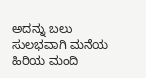ಅದನ್ನು ಬಲು ಸುಲಭವಾಗಿ ಮನೆಯ ಹಿರಿಯ ಮಂದಿ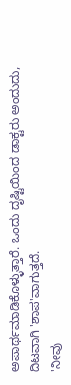ಅಪಾರ್ಥಮಾಡಿಕೊಳ್ಳುತ್ತಾರೆ. ಒಂದು ದೃಷ್ಟಿಯಿಂದ ಡಾಕ್ಟರು ಅಂದುದು, ದಿಟವಾಗಿ 'ಶಾಪ'ವಾಗುತ್ತದೆ.
'ನೀವು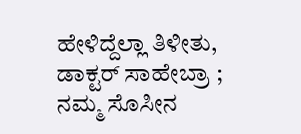ಹೇಳಿದ್ದೆಲ್ಲಾ ತಿಳೀತು, ಡಾಕ್ಟರ್ ಸಾಹೇಬ್ರಾ ; ನಮ್ಮ ಸೊಸೀನ